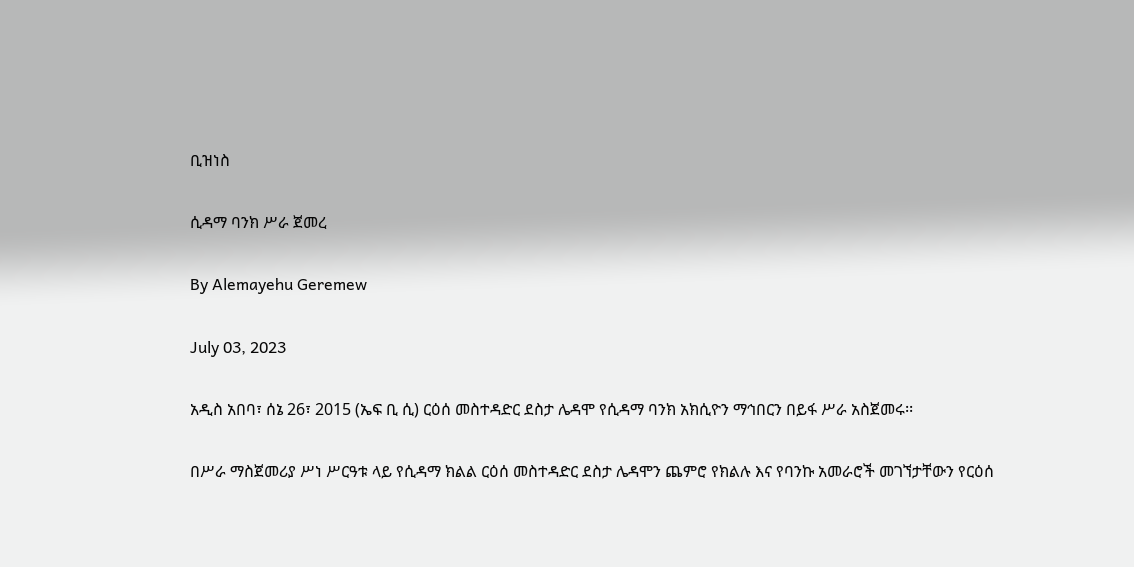ቢዝነስ

ሲዳማ ባንክ ሥራ ጀመረ

By Alemayehu Geremew

July 03, 2023

አዲስ አበባ፣ ሰኔ 26፣ 2015 (ኤፍ ቢ ሲ) ርዕሰ መስተዳድር ደስታ ሌዳሞ የሲዳማ ባንክ አክሲዮን ማኅበርን በይፋ ሥራ አስጀመሩ፡፡

በሥራ ማስጀመሪያ ሥነ ሥርዓቱ ላይ የሲዳማ ክልል ርዕሰ መስተዳድር ደስታ ሌዳሞን ጨምሮ የክልሉ እና የባንኩ አመራሮች መገኘታቸውን የርዕሰ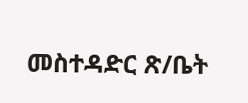መስተዳድር ጽ/ቤት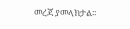መረጃ ያመላክታል፡፡